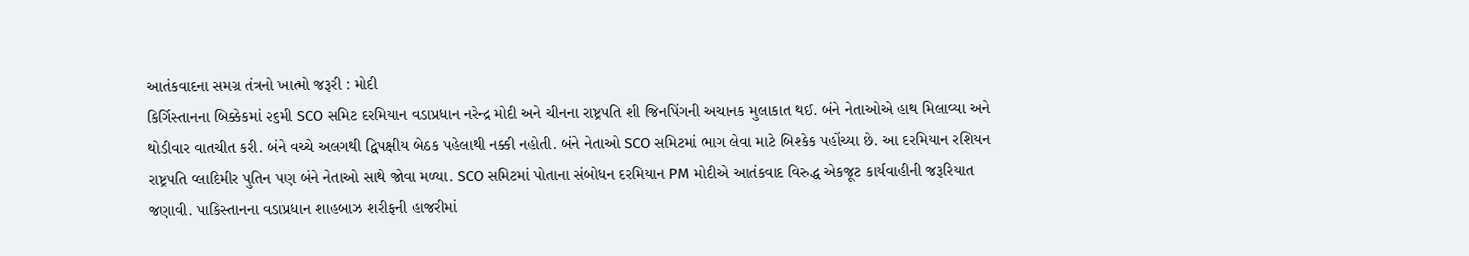આતંકવાદના સમગ્ર તંત્રનો ખાત્મો જરૂરી : મોદી
કિર્ગિસ્તાનના બિક્કેકમાં ૨૬મી SCO સમિટ દરમિયાન વડાપ્રધાન નરેન્દ્ર મોદી અને ચીનના રાષ્ટ્રપતિ શી જિનપિંગની અચાનક મુલાકાત થઈ. બંને નેતાઓએ હાથ મિલાવ્યા અને થોડીવાર વાતચીત કરી. બંને વચ્ચે અલગથી દ્વિપક્ષીય બેઠક પહેલાથી નક્કી નહોતી. બંને નેતાઓ SCO સમિટમાં ભાગ લેવા માટે બિશ્કેક પહોંચ્યા છે. આ દરમિયાન રશિયન રાષ્ટ્રપતિ વ્લાદિમીર પુતિન પણ બંને નેતાઓ સાથે જોવા મળ્યા. SCO સમિટમાં પોતાના સંબોધન દરમિયાન PM મોદીએ આતંકવાદ વિરુદ્ધ એકજૂટ કાર્યવાહીની જરૂરિયાત જણાવી. પાકિસ્તાનના વડાપ્રધાન શાહબાઝ શરીફની હાજરીમાં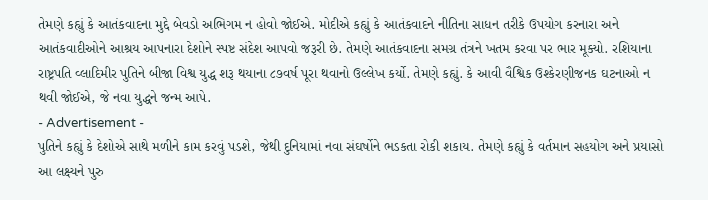તેમણે કહ્યું કે આતંકવાદના મુદ્દે બેવડો અભિગમ ન હોવો જોઈએ. મોદીએ કહ્યું કે આતંકવાદને નીતિના સાધન તરીકે ઉપયોગ કરનારા અને આતંકવાદીઓને આશ્રય આપનારા દેશોને સ્પષ્ટ સંદેશ આપવો જરૂરી છે. તેમણે આતંકવાદના સમગ્ર તંત્રને ખતમ કરવા પર ભાર મૂક્યો. રશિયાના રાષ્ટ્રપતિ વ્લાદિમીર પુતિને બીજા વિશ્વ યુદ્ધ શરૂ થયાના ૮૭વર્ષ પૂરા થવાનો ઉલ્લેખ કર્યો. તેમણે કહ્યું. કે આવી વૈશ્વિક ઉશ્કેરણીજનક ઘટનાઓ ન થવી જોઈએ, જે નવા યુદ્ધને જન્મ આપે.
- Advertisement -
પુતિને કહ્યું કે દેશોએ સાથે મળીને કામ કરવું પડશે, જેથી દુનિયામાં નવા સંઘર્ષોને ભડકતા રોકી શકાય. તેમણે કહ્યું કે વર્તમાન સહયોગ અને પ્રયાસો આ લક્ષ્યને પુરુ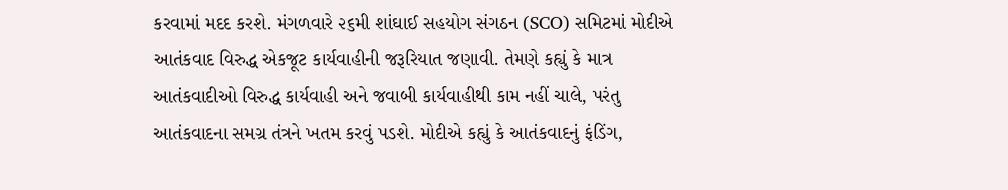કરવામાં મદદ કરશે. મંગળવારે ૨૬મી શાંઘાઈ સહયોગ સંગઠન (SCO) સમિટમાં મોદીએ આતંકવાદ વિરુદ્ધ એકજૂટ કાર્યવાહીની જરૂરિયાત જણાવી. તેમણે કહ્યું કે માત્ર આતંકવાદીઓ વિરુદ્ધ કાર્યવાહી અને જવાબી કાર્યવાહીથી કામ નહીં ચાલે, પરંતુ આતંકવાદના સમગ્ર તંત્રને ખતમ કરવું પડશે. મોદીએ કહ્યું કે આતંકવાદનું ફંડિંગ,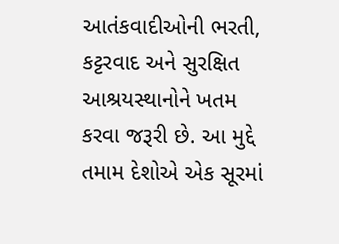આતંકવાદીઓની ભરતી, કટ્ટરવાદ અને સુરક્ષિત આશ્રયસ્થાનોને ખતમ કરવા જરૂરી છે. આ મુદ્દે તમામ દેશોએ એક સૂરમાં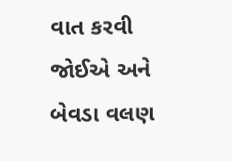વાત કરવી જોઈએ અને બેવડા વલણ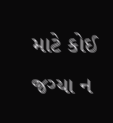માટે કોઈ જગ્યા ન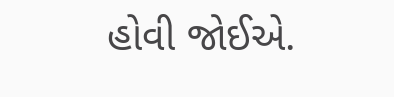હોવી જોઈએ.